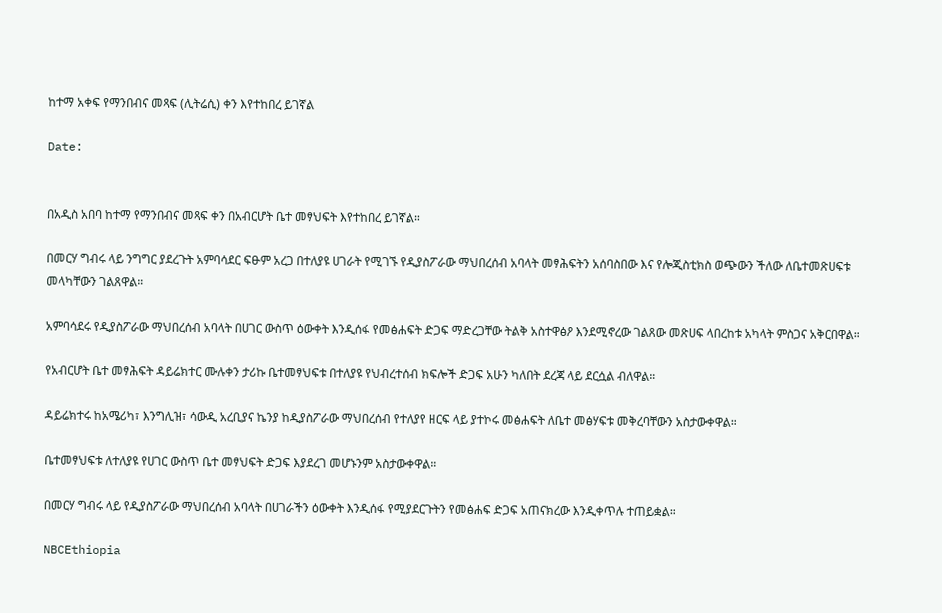ከተማ አቀፍ የማንበብና መጻፍ (ሊትሬሲ) ቀን እየተከበረ ይገኛል

Date:


በአዲስ አበባ ከተማ የማንበብና መጻፍ ቀን በአብርሆት ቤተ መፃህፍት እየተከበረ ይገኛል።

በመርሃ ግብሩ ላይ ንግግር ያደረጉት አምባሳደር ፍፁም አረጋ በተለያዩ ሀገራት የሚገኙ የዲያስፖራው ማህበረሰብ አባላት መፃሕፍትን አሰባስበው እና የሎጂስቲክስ ወጭውን ችለው ለቤተመጽሀፍቱ መላካቸውን ገልጸዋል።

አምባሳደሩ የዲያስፖራው ማህበረሰብ አባላት በሀገር ውስጥ ዕውቀት እንዲሰፋ የመፅሐፍት ድጋፍ ማድረጋቸው ትልቅ አስተዋፅዖ እንደሚኖረው ገልጸው መጽሀፍ ላበረከቱ አካላት ምስጋና አቅርበዋል።

የአብርሆት ቤተ መፃሕፍት ዳይሬክተር ሙሉቀን ታሪኩ ቤተመፃህፍቱ በተለያዩ የህብረተሰብ ክፍሎች ድጋፍ አሁን ካለበት ደረጃ ላይ ደርሷል ብለዋል።

ዳይሬክተሩ ከአሜሪካ፣ እንግሊዝ፣ ሳውዲ አረቢያና ኬንያ ከዲያስፖራው ማህበረሰብ የተለያየ ዘርፍ ላይ ያተኮሩ መፅሐፍት ለቤተ መፅሃፍቱ መቅረባቸውን አስታውቀዋል።

ቤተመፃህፍቱ ለተለያዩ የሀገር ውስጥ ቤተ መፃህፍት ድጋፍ እያደረገ መሆኑንም አስታውቀዋል።

በመርሃ ግብሩ ላይ የዲያስፖራው ማህበረሰብ አባላት በሀገራችን ዕውቀት እንዲሰፋ የሚያደርጉትን የመፅሐፍ ድጋፍ አጠናክረው እንዲቀጥሉ ተጠይቋል።

NBCEthiopia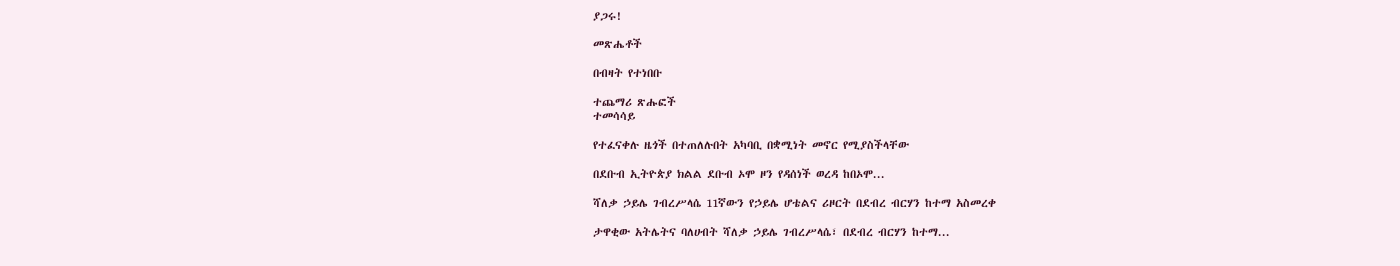ያጋሩ!

መጽሔቶች

በብዛት የተነበቡ

ተጨማሪ ጽሑፎች
ተመሳሳይ

የተፈናቀሉ ዜጎች በተጠለሉበት አካባቢ በቋሚነት መኖር የሚያስችላቸው

በደቡብ ኢትዮጵያ ክልል ደቡብ ኦሞ ዞን የዳሰነች ወረዳ ከበኦሞ...

ሻለቃ ኃይሌ ገብረሥላሴ 11ኛውን የኃይሌ ሆቴልና ሪዞርት በደብረ ብርሃን ከተማ አስመረቀ

ታዋቂው አትሌትና ባለሀብት ሻለቃ ኃይሌ ገብረሥላሴ፣ በደብረ ብርሃን ከተማ...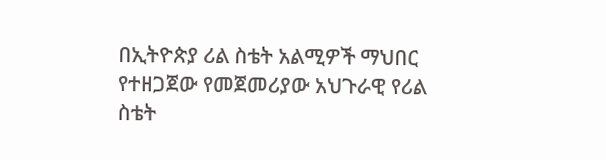በኢትዮጵያ ሪል ስቴት አልሚዎች ማህበር የተዘጋጀው የመጀመሪያው አህጉራዊ የሪል ስቴት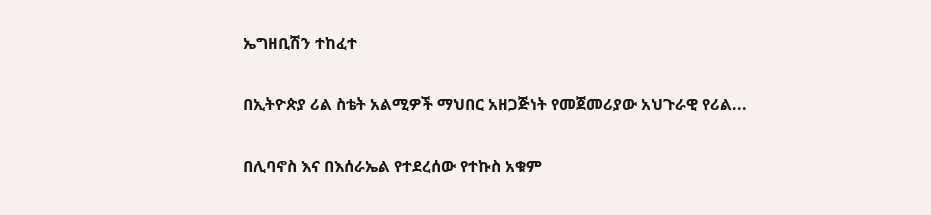ኤግዘቢሽን ተከፈተ

በኢትዮጵያ ሪል ስቴት አልሚዎች ማህበር አዘጋጅነት የመጀመሪያው አህጉራዊ የሪል...

በሊባኖስ እና በእሰራኤል የተደረሰው የተኩስ አቁም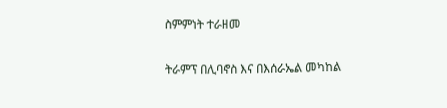ስምምነት ተራዘመ

ትራምፕ በሊባኖስ እና በእሰራኤል መካከል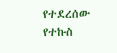የተደረሰው የተኩስ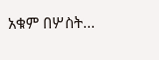አቁም በሦስት...